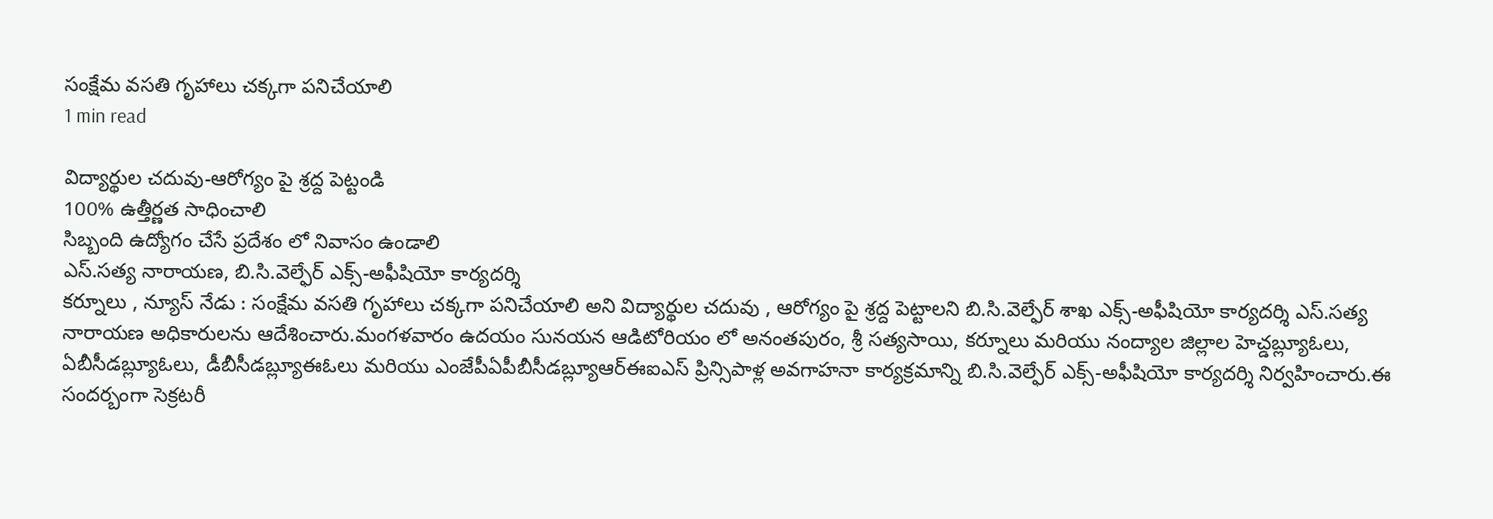సంక్షేమ వసతి గృహాలు చక్కగా పనిచేయాలి
1 min read

విద్యార్థుల చదువు-ఆరోగ్యం పై శ్రద్ద పెట్టండి
100% ఉత్తీర్ణత సాధించాలి
సిబ్బంది ఉద్యోగం చేసే ప్రదేశం లో నివాసం ఉండాలి
ఎస్.సత్య నారాయణ, బి.సి.వెల్ఫేర్ ఎక్స్-అఫీషియో కార్యదర్శి
కర్నూలు , న్యూస్ నేడు : సంక్షేమ వసతి గృహాలు చక్కగా పనిచేయాలి అని విద్యార్థుల చదువు , ఆరోగ్యం పై శ్రద్ద పెట్టాలని బి.సి.వెల్ఫేర్ శాఖ ఎక్స్-అఫీషియో కార్యదర్శి ఎస్.సత్య నారాయణ అధికారులను ఆదేశించారు.మంగళవారం ఉదయం సునయన ఆడిటోరియం లో అనంతపురం, శ్రీ సత్యసాయి, కర్నూలు మరియు నంద్యాల జిల్లాల హెచ్డబ్ల్యూఓలు, ఏబీసీడబ్ల్యూఓలు, డీబీసీడబ్ల్యూఈఓలు మరియు ఎంజేపీఏపీబీసీడబ్ల్యూఆర్ఈఐఎస్ ప్రిన్సిపాళ్ల అవగాహనా కార్యక్రమాన్ని బి.సి.వెల్ఫేర్ ఎక్స్-అఫీషియో కార్యదర్శి నిర్వహించారు.ఈ సందర్బంగా సెక్రటరీ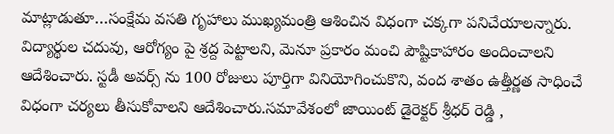మాట్లాడుతూ…సంక్షేమ వసతి గృహాలు ముఖ్యమంత్రి ఆశించిన విధంగా చక్కగా పనిచేయాలన్నారు. విద్యార్థుల చదువు, ఆరోగ్యం పై శ్రద్ద పెట్టాలని, మెనూ ప్రకారం మంచి పౌష్టికాహారం అందించాలని ఆదేశించారు. స్టడీ అవర్స్ ను 100 రోజులు పూర్తిగా వినియోగించుకొని, వంద శాతం ఉత్తీర్ణత సాధించే విధంగా చర్యలు తీసుకోవాలని ఆదేశించారు.సమావేశంలో జాయింట్ డైరెక్టర్ శ్రీధర్ రెడ్డి ,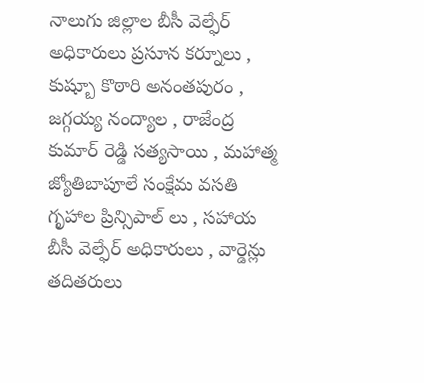నాలుగు జిల్లాల బీసీ వెల్ఫేర్ అధికారులు ప్రసూన కర్నూలు , కుష్బూ కొఠారి అనంతపురం , జగ్గయ్య నంద్యాల , రాజేంద్ర కుమార్ రెడ్డి సత్యసాయి , మహాత్మ జ్యోతిబాపూలే సంక్షేమ వసతి గృహాల ప్రిన్సిపాల్ లు , సహాయ బీసీ వెల్ఫేర్ అధికారులు , వార్డెన్లు తదితరులు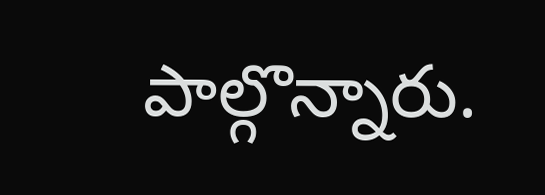పాల్గొన్నారు.